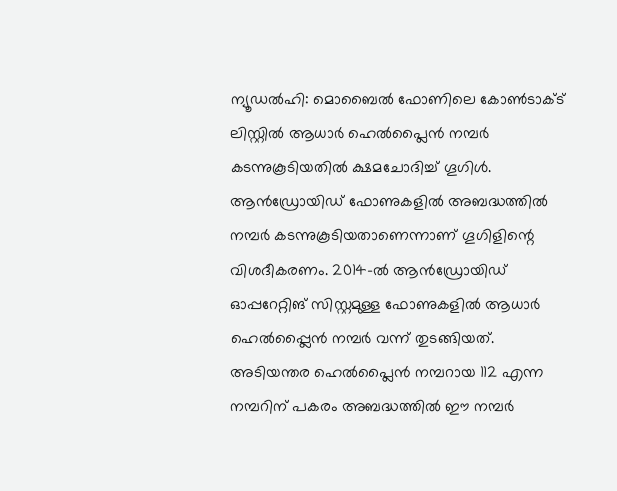ന്യൂഡൽഹി: മൊബൈൽ ഫോണിലെ കോൺടാക്ട് ലിസ്റ്റിൽ ആധാർ ഹെൽപ്ലൈൻ നമ്പർ കടന്നുകൂടിയതിൽ ക്ഷമചോദിച്ച് ഗൂഗിൾ. ആൻഡ്രോയിഡ് ഫോണുകളിൽ അബദ്ധത്തിൽ നമ്പർ കടന്നുകൂടിയതാണെന്നാണ് ഗൂഗിളിന്റെ വിശദീകരണം. 2014-ൽ ആൻഡ്രോയിഡ് ഓപ്പറേറ്റിങ് സിസ്റ്റമുള്ള ഫോണുകളിൽ ആധാർ ഹെൽപ്പ്ലൈൻ നമ്പർ വന്ന് തുടങ്ങിയത്. അടിയന്തര ഹെൽപ്ലൈൻ നമ്പറായ 112 എന്ന നമ്പറിന് പകരം അബദ്ധത്തിൽ ഈ നമ്പർ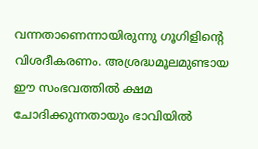വന്നതാണെന്നായിരുന്നു ഗൂഗിളിന്റെ വിശദീകരണം. അശ്രദ്ധമൂലമുണ്ടായ ഈ സംഭവത്തിൽ ക്ഷമ ചോദിക്കുന്നതായും ഭാവിയിൽ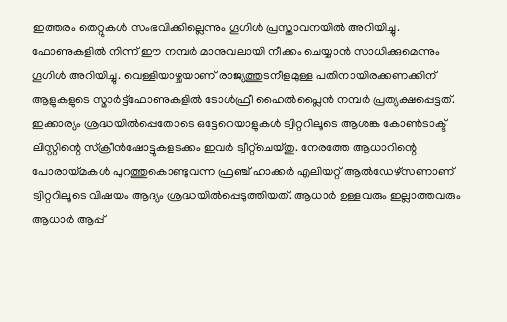ഇത്തരം തെറ്റുകൾ സംഭവിക്കില്ലെന്നും ഗൂഗിൾ പ്രസ്താവനയിൽ അറിയിച്ചു. ഫോണുകളിൽ നിന്ന് ഈ നമ്പർ മാനുവലായി നീക്കം ചെയ്യാൻ സാധിക്കുമെന്നും ഗൂഗിൾ അറിയിച്ചു. വെള്ളിയാഴ്ചയാണ് രാജ്യത്തുടനീളമുള്ള പതിനായിരക്കണക്കിന് ആളുകളുടെ സ്മാർട്ട്ഫോണുകളിൽ ടോൾഫ്രീ ഹൈൽപ്ലൈൻ നമ്പർ പ്രത്യക്ഷപ്പെട്ടത്. ഇക്കാര്യം ശ്രദ്ധയിൽപ്പെതോടെ ഒട്ടേറെയാളുകൾ ട്വിറ്ററിലൂടെ ആശങ്ക കോൺടാക്ട് ലിസ്റ്റിന്റെ സ്ക്രീൻഷോട്ടുകളടക്കം ഇവർ ട്വീറ്റ്ചെയ്തു. നേരത്തേ ആധാറിന്റെ പോരായ്മകൾ പുറത്തുകൊണ്ടുവന്ന ഫ്രഞ്ച് ഹാക്കർ എലിയറ്റ് ആൽഡേഴ്സണാണ് ട്വിറ്ററിലൂടെ വിഷയം ആദ്യം ശ്രദ്ധയിൽപ്പെടുത്തിയത്. ആധാർ ഉള്ളവരും ഇല്ലാത്തവരും ആധാർ ആപ്പ്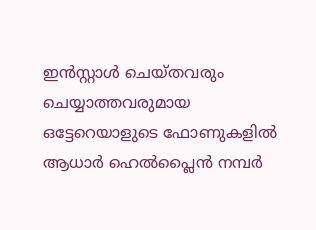ഇൻസ്റ്റാൾ ചെയ്തവരും ചെയ്യാത്തവരുമായ ഒട്ടേറെയാളുടെ ഫോണുകളിൽ ആധാർ ഹെൽപ്ലൈൻ നമ്പർ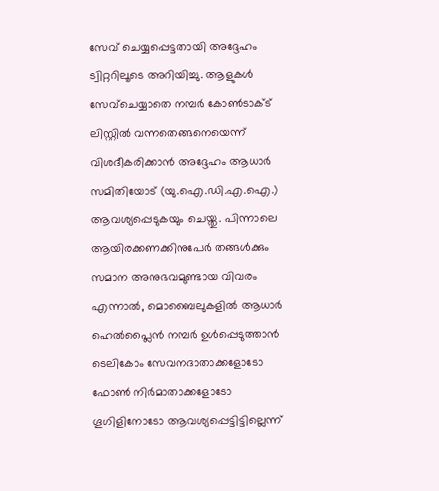സേവ് ചെയ്യപ്പെട്ടതായി അദ്ദേഹം ട്വിറ്ററിലൂടെ അറിയിച്ചു. ആളുകൾ സേവ്ചെയ്യാതെ നമ്പർ കോൺടാക്ട് ലിസ്റ്റിൽ വന്നതെങ്ങനെയെന്ന് വിശദീകരിക്കാൻ അദ്ദേഹം ആധാർ സമിതിയോട് (യു.ഐ.ഡി.എ.ഐ.) ആവശ്യപ്പെടുകയും ചെയ്തു. പിന്നാലെ ആയിരക്കണക്കിനുപേർ തങ്ങൾക്കും സമാന അനുഭവമുണ്ടായ വിവരം എന്നാൽ, മൊബൈലുകളിൽ ആധാർ ഹെൽപ്ലൈൻ നമ്പർ ഉൾപ്പെടുത്താൻ ടെലികോം സേവനദാതാക്കളോടോ ഫോൺ നിർമാതാക്കളോടോ ഗൂഗിളിനോടോ ആവശ്യപ്പെട്ടിട്ടില്ലെന്ന്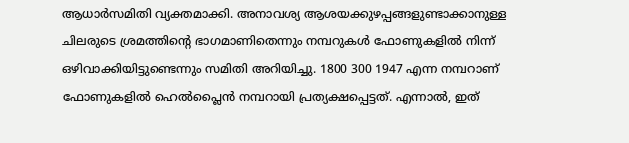ആധാർസമിതി വ്യക്തമാക്കി. അനാവശ്യ ആശയക്കുഴപ്പങ്ങളുണ്ടാക്കാനുള്ള ചിലരുടെ ശ്രമത്തിന്റെ ഭാഗമാണിതെന്നും നമ്പറുകൾ ഫോണുകളിൽ നിന്ന് ഒഴിവാക്കിയിട്ടുണ്ടെന്നും സമിതി അറിയിച്ചു. 1800 300 1947 എന്ന നമ്പറാണ് ഫോണുകളിൽ ഹെൽപ്ലൈൻ നമ്പറായി പ്രത്യക്ഷപ്പെട്ടത്. എന്നാൽ, ഇത്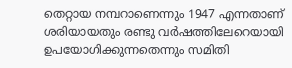തെറ്റായ നമ്പറാണെന്നും 1947 എന്നതാണ് ശരിയായതും രണ്ടു വർഷത്തിലേറെയായി ഉപയോഗിക്കുന്നതെന്നും സമിതി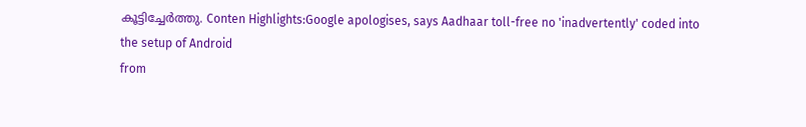കൂട്ടിച്ചേർത്തു. Conten Highlights:Google apologises, says Aadhaar toll-free no 'inadvertently' coded into the setup of Android
from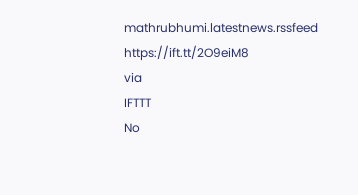mathrubhumi.latestnews.rssfeed https://ift.tt/2O9eiM8
via
IFTTT
No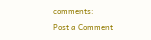comments:
Post a Comment